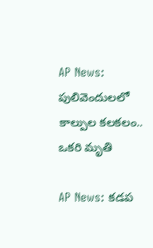AP News: పులివెందులలో కాల్పుల కలకలం.. ఒకరి మృతి

AP News: కడప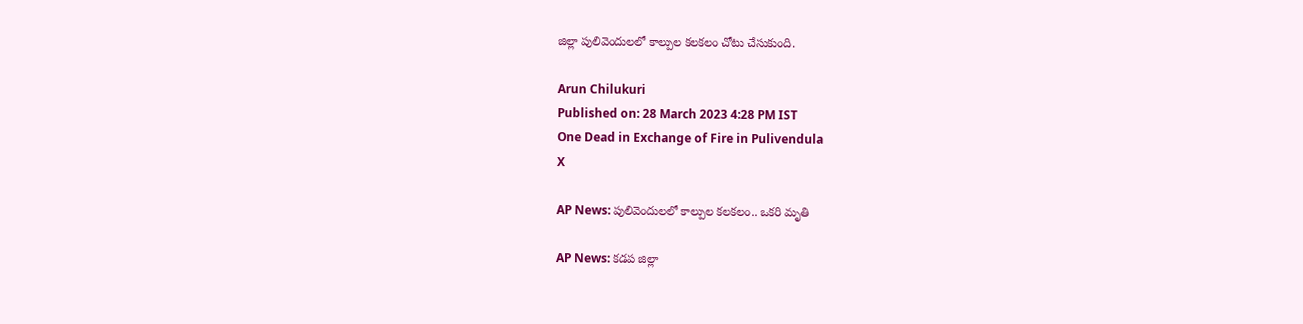జిల్లా పులివెందులలో కాల్పుల కలకలం చోటు చేసుకుంది.

Arun Chilukuri
Published on: 28 March 2023 4:28 PM IST
One Dead in Exchange of Fire in Pulivendula
X

AP News: పులివెందులలో కాల్పుల కలకలం.. ఒకరి మృతి

AP News: కడప జిల్లా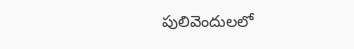పులివెందులలో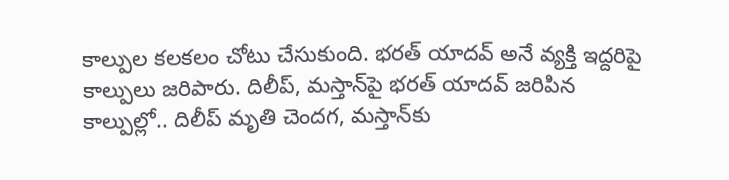కాల్పుల కలకలం చోటు చేసుకుంది. భరత్‌ యాదవ్ అనే వ్యక్తి ఇద్దరిపై కాల్పులు జరిపారు. దిలీప్, మస్తాన్‌పై భరత్ యాదవ్ జరిపిన కాల్పుల్లో.. దిలీప్ మృతి చెందగ, మస్తాన్‌కు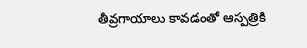తీవ్రగాయాలు కావడంతో ఆస్పత్రికి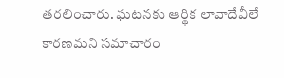తరలించారు. ఘటనకు ఆర్థిక లావాదేవీలే కారణమని సమాచారం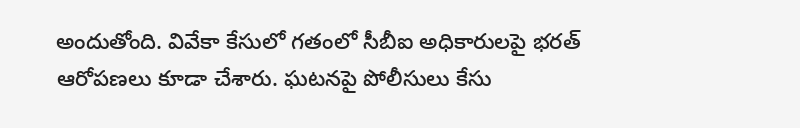అందుతోంది. వివేకా కేసులో గతంలో సీబీఐ అధికారులపై భరత్‌ ఆరోపణలు కూడా చేశారు. ఘటనపై పోలీసులు కేసు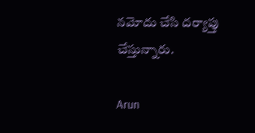నమోదు చేసి దర్యాప్తు చేస్తున్నారు.

Arun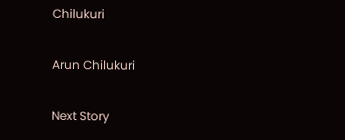Chilukuri

Arun Chilukuri

Next Story